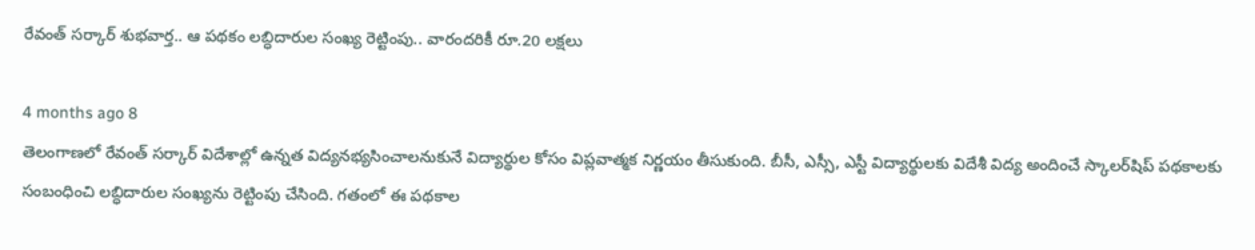రేవంత్ సర్కార్ శుభవార్త.. ఆ పథకం లబ్ధిదారుల సంఖ్య రెట్టింపు.. వారందరికీ రూ.20 లక్షలు

4 months ago 8
తెలంగాణలో రేవంత్ సర్కార్ విదేశాల్లో ఉన్నత విద్యనభ్యసించాలనుకునే విద్యార్థుల కోసం విప్లవాత్మక నిర్ణయం తీసుకుంది. బీసీ, ఎస్సీ, ఎస్టీ విద్యార్థులకు విదేశీ విద్య అందించే స్కాలర్‌షిప్ పథకాలకు సంబంధించి లబ్ధిదారుల సంఖ్యను రెట్టింపు చేసింది. గతంలో ఈ పథకాల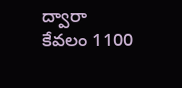ద్వారా కేవలం 1100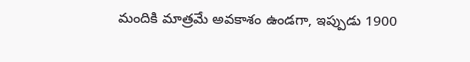మందికి మాత్రమే అవకాశం ఉండగా, ఇప్పుడు 1900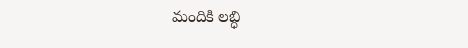మందికి లబ్ధి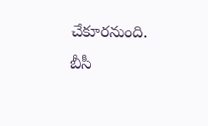చేకూరనుంది. బీసీ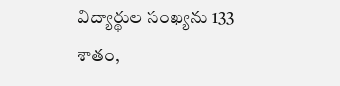విద్యార్థుల సంఖ్యను 133 శాతం,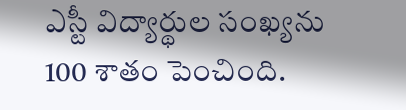ఎస్టీ విద్యార్థుల సంఖ్యను 100 శాతం పెంచింది.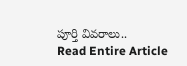పూర్తి వివరాలు..
Read Entire Article